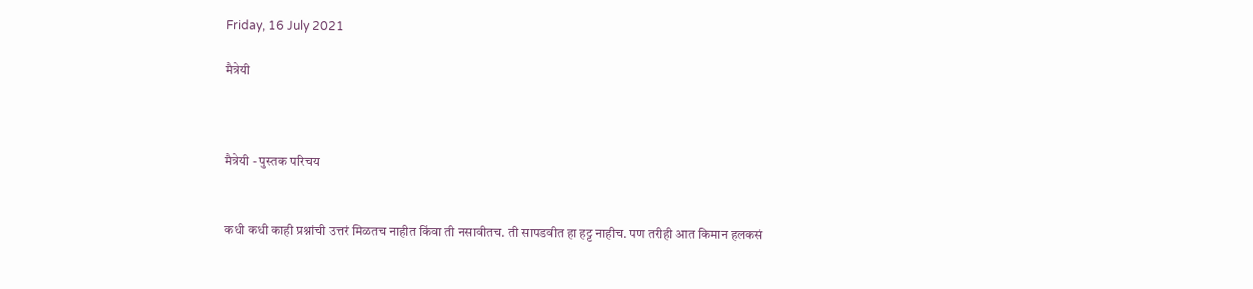Friday, 16 July 2021

मैत्रेयी



मैत्रेयी - पुस्तक परिचय


कधी कधी काही प्रश्नांची उत्तरं मिळतच नाहीत किंवा ती नसावीतच. ती सापडवीत हा हट्ट नाहीच. पण तरीही आत किमान हलकसं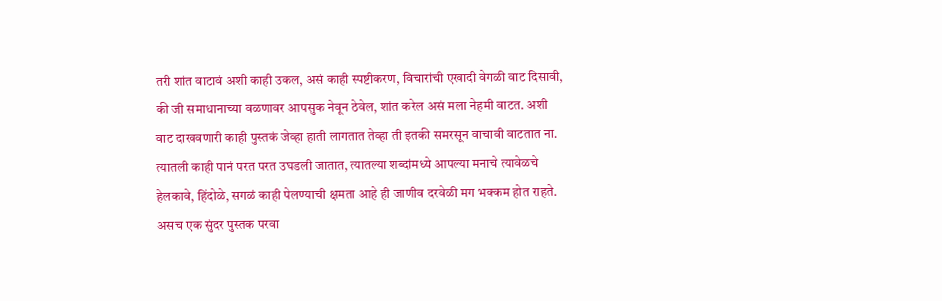तरी शांत वाटावं अशी काही उकल, असं काही स्पष्टीकरण, विचारांची एखादी वेगळी वाट दिसावी, की जी समाधानाच्या वळणावर आपसुक नेवून ठेवेल, शांत करेल असं मला नेहमी वाटत. अशी वाट दाखवणारी काही पुस्तकं जेव्हा हाती लागतात तेव्हा ती इतकी समरसून वाचावी वाटतात ना. त्यातली काही पानं परत परत उघडली जातात, त्यातल्या शब्दांमध्ये आपल्या मनाचे त्यावेळचे हेलकावे, हिंदोळे, सगळं काही पेलण्याची क्षमता आहे ही जाणीव दरवेळी मग भक्कम होत राहते. असच एक सुंदर पुस्तक परवा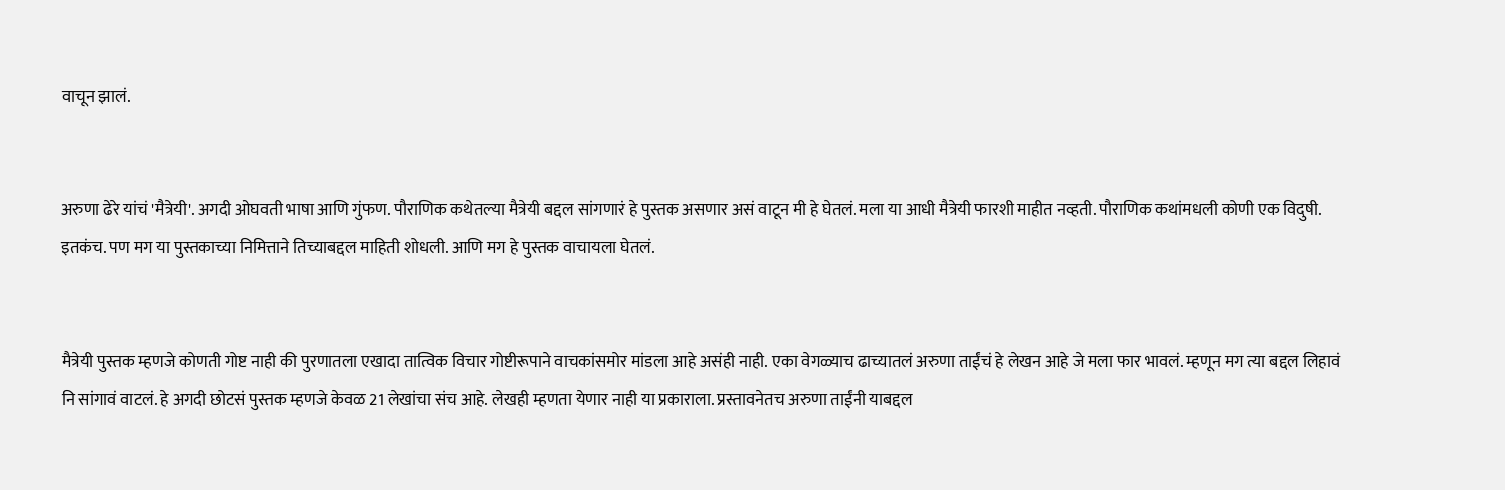वाचून झालं.


अरुणा ढेरे यांचं 'मैत्रेयी'. अगदी ओघवती भाषा आणि गुंफण. पौराणिक कथेतल्या मैत्रेयी बद्दल सांगणारं हे पुस्तक असणार असं वाटून मी हे घेतलं. मला या आधी मैत्रेयी फारशी माहीत नव्हती. पौराणिक कथांमधली कोणी एक विदुषी. इतकंच. पण मग या पुस्तकाच्या निमित्ताने तिच्याबद्दल माहिती शोधली. आणि मग हे पुस्तक वाचायला घेतलं.


मैत्रेयी पुस्तक म्हणजे कोणती गोष्ट नाही की पुरणातला एखादा तात्विक विचार गोष्टीरूपाने वाचकांसमोर मांडला आहे असंही नाही. एका वेगळ्याच ढाच्यातलं अरुणा ताईंचं हे लेखन आहे जे मला फार भावलं. म्हणून मग त्या बद्दल लिहावं नि सांगावं वाटलं. हे अगदी छोटसं पुस्तक म्हणजे केवळ 21 लेखांचा संच आहे. लेखही म्हणता येणार नाही या प्रकाराला. प्रस्तावनेतच अरुणा ताईंनी याबद्दल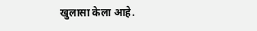खुलासा केला आहे.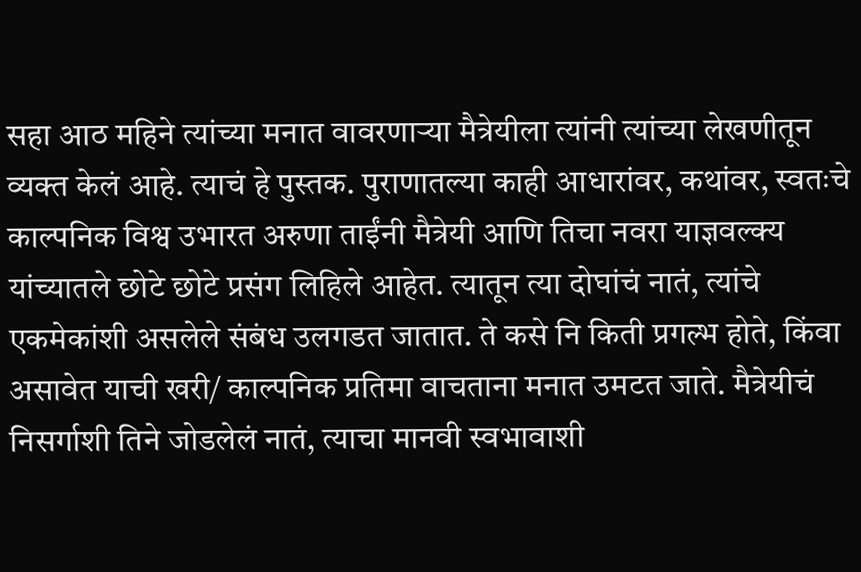सहा आठ महिने त्यांच्या मनात वावरणाऱ्या मैत्रेयीला त्यांनी त्यांच्या लेखणीतून व्यक्त केलं आहे. त्याचं हे पुस्तक. पुराणातल्या काही आधारांवर, कथांवर, स्वतःचे काल्पनिक विश्व उभारत अरुणा ताईंनी मैत्रेयी आणि तिचा नवरा याज्ञवल्क्य यांच्यातले छोटे छोटे प्रसंग लिहिले आहेत. त्यातून त्या दोघांचं नातं, त्यांचे एकमेकांशी असलेले संबंध उलगडत जातात. ते कसे नि किती प्रगल्भ होते, किंवा असावेत याची खरी/ काल्पनिक प्रतिमा वाचताना मनात उमटत जाते. मैत्रेयीचं निसर्गाशी तिने जोडलेलं नातं, त्याचा मानवी स्वभावाशी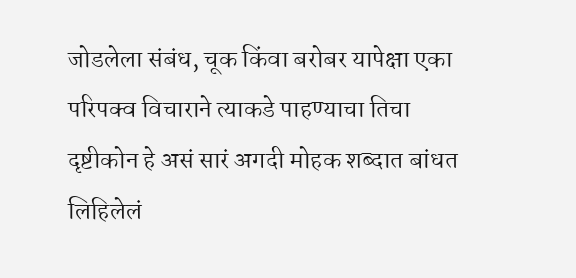जोडलेला संबंध, चूक किंवा बरोबर यापेक्षा एका परिपक्व विचाराने त्याकडे पाहण्याचा तिचा दृष्टीकोन हे असं सारं अगदी मोहक शब्दात बांधत लिहिलेलं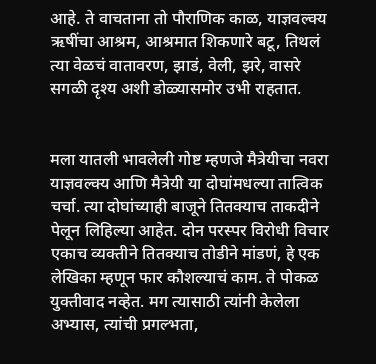आहे. ते वाचताना तो पौराणिक काळ, याज्ञवल्क्य ऋषींचा आश्रम, आश्रमात शिकणारे बटू, तिथलं त्या वेळचं वातावरण, झाडं, वेली, झरे, वासरे सगळी दृश्य अशी डोळ्यासमोर उभी राहतात.


मला यातली भावलेली गोष्ट म्हणजे मैत्रेयीचा नवरा याज्ञवल्क्य आणि मैत्रेयी या दोघांमधल्या तात्विक चर्चा. त्या दोघांच्याही बाजूने तितक्याच ताकदीने पेलून लिहिल्या आहेत. दोन परस्पर विरोधी विचार एकाच व्यक्तीने तितक्याच तोडीने मांडणं, हे एक लेखिका म्हणून फार कौशल्याचं काम. ते पोकळ युक्तीवाद नव्हेत. मग त्यासाठी त्यांनी केलेला अभ्यास, त्यांची प्रगल्भता,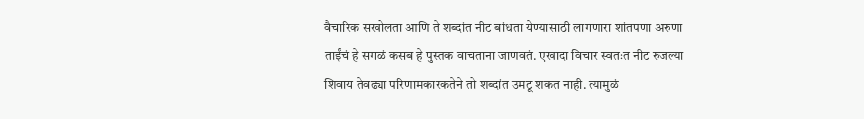वैचारिक सखोलता आणि ते शब्दांत नीट बांधता येण्यासाठी लागणारा शांतपणा अरुणा ताईंचं हे सगळं कसब हे पुस्तक वाचताना जाणवतं. एखादा विचार स्वतःत नीट रुजल्या शिवाय तेवढ्या परिणामकारकतेने तो शब्दांत उमटू शकत नाही. त्यामुळं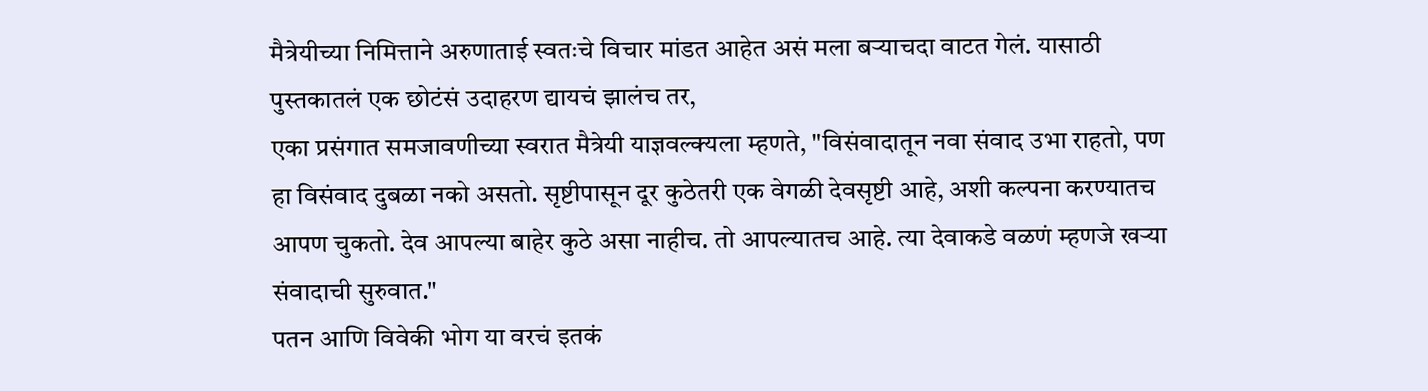मैत्रेयीच्या निमित्ताने अरुणाताई स्वतःचे विचार मांडत आहेत असं मला बऱ्याचदा वाटत गेलं. यासाठी पुस्तकातलं एक छोटंसं उदाहरण द्यायचं झालंच तर,
एका प्रसंगात समजावणीच्या स्वरात मैत्रेयी याज्ञवल्क्यला म्हणते, "विसंवादातून नवा संवाद उभा राहतो, पण हा विसंवाद दुबळा नको असतो. सृष्टीपासून दूर कुठेतरी एक वेगळी देवसृष्टी आहे, अशी कल्पना करण्यातच आपण चुकतो. देव आपल्या बाहेर कुठे असा नाहीच. तो आपल्यातच आहे. त्या देवाकडे वळणं म्हणजे खऱ्या संवादाची सुरुवात."
पतन आणि विवेकी भोग या वरचं इतकं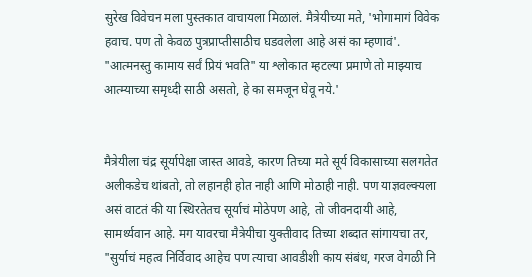सुरेख विवेचन मला पुस्तकात वाचायला मिळालं. मैत्रेयीच्या मते, 'भोगामागं विवेक हवाच. पण तो केवळ पुत्रप्राप्तीसाठीच घडवलेला आहे असं का म्हणावं'. "आत्मनस्तु कामाय सर्वं प्रियं भवति" या श्लोकात म्हटल्या प्रमाणे तो माझ्याच आत्म्याच्या समृध्दी साठी असतो, हे का समजून घेवू नये.'


मैत्रेयीला चंद्र सूर्यापेक्षा जास्त आवडे, कारण तिच्या मते सूर्य विकासाच्या सलगतेत अलीकडेच थांबतो, तो लहानही होत नाही आणि मोठाही नाही. पण याज्ञवल्क्यला असं वाटतं की या स्थिरतेतच सूर्याचं मोठेपण आहे, तो जीवनदायी आहे, सामर्थ्यवान आहे. मग यावरचा मैत्रेयीचा युक्तीवाद तिच्या शब्दात सांगायचा तर, "सुर्याचं महत्व निर्विवाद आहेच पण त्याचा आवडीशी काय संबंध, गरज वेगळी नि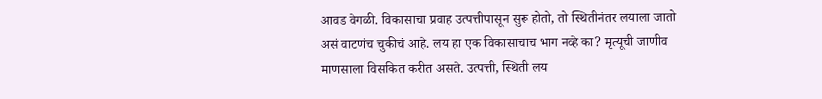आवड वेगळी. विकासाचा प्रवाह उत्पत्तीपासून सुरू होतो, तो स्थितीनंतर लयाला जातो असं वाटणंच चुकीचं आहे. लय हा एक विकासाचाच भाग नव्हे का? मृत्यूची जाणीव माणसाला विसकित करीत असते. उत्पत्ती, स्थिती लय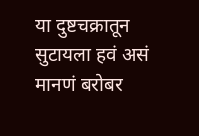या दुष्टचक्रातून सुटायला हवं असं मानणं बरोबर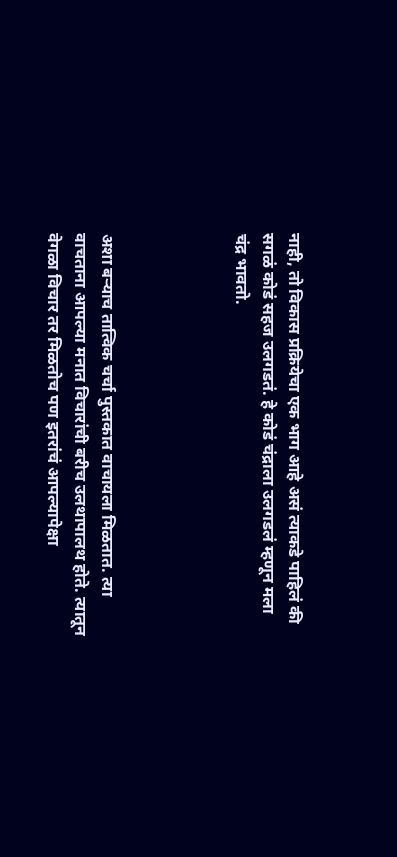नाही, तो विकास प्रक्रियेचा एक भाग आहे असं त्याकडे पाहिलं की सगळं कोडं सहज उलगडतं. हे कोडं चंद्राला उलगडलं म्हणून मला चंद्र भावतो.




अशा बऱ्याच तात्विक चर्चा पुस्तकात वाचायला मिळतात. त्या वाचताना आपल्या मनात विचारांची बरीच उलथापालथ होते. त्यातून वेगळा विचार तर मिळतोच पण इतरांचं आपल्यापेक्षा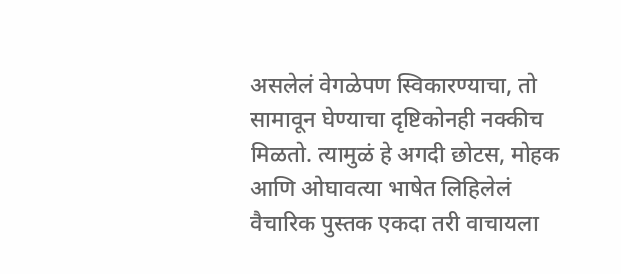असलेलं वेगळेपण स्विकारण्याचा, तो सामावून घेण्याचा दृष्टिकोनही नक्कीच मिळतो. त्यामुळं हे अगदी छोटस, मोहक आणि ओघावत्या भाषेत लिहिलेलं वैचारिक पुस्तक एकदा तरी वाचायला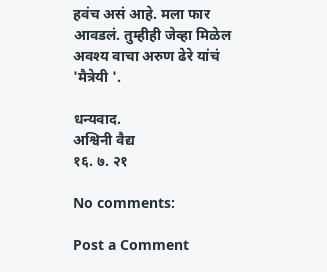हवंच असं आहे. मला फार आवडलं. तुम्हीही जेव्हा मिळेल  अवश्य वाचा अरुण ढेरे यांचं 'मैत्रेयी '.

धन्यवाद.
अश्विनी वैद्य
१६. ७. २१

No comments:

Post a Comment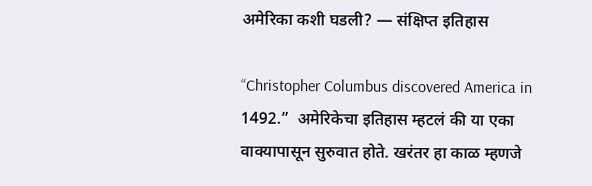अमेरिका कशी घडली? — संक्षिप्त इतिहास

“Christopher Columbus discovered America in 1492.”  अमेरिकेचा इतिहास म्हटलं की या एका वाक्यापासून सुरुवात होते. खरंतर हा काळ म्हणजे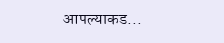आपल्याकड...